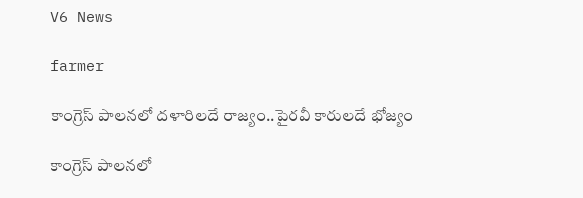V6 News

farmer

కాంగ్రెస్ పాలనలో దళారిలదే రాజ్యం..పైరవీ కారులదే భోజ్యం

కాంగ్రెస్ పాలనలో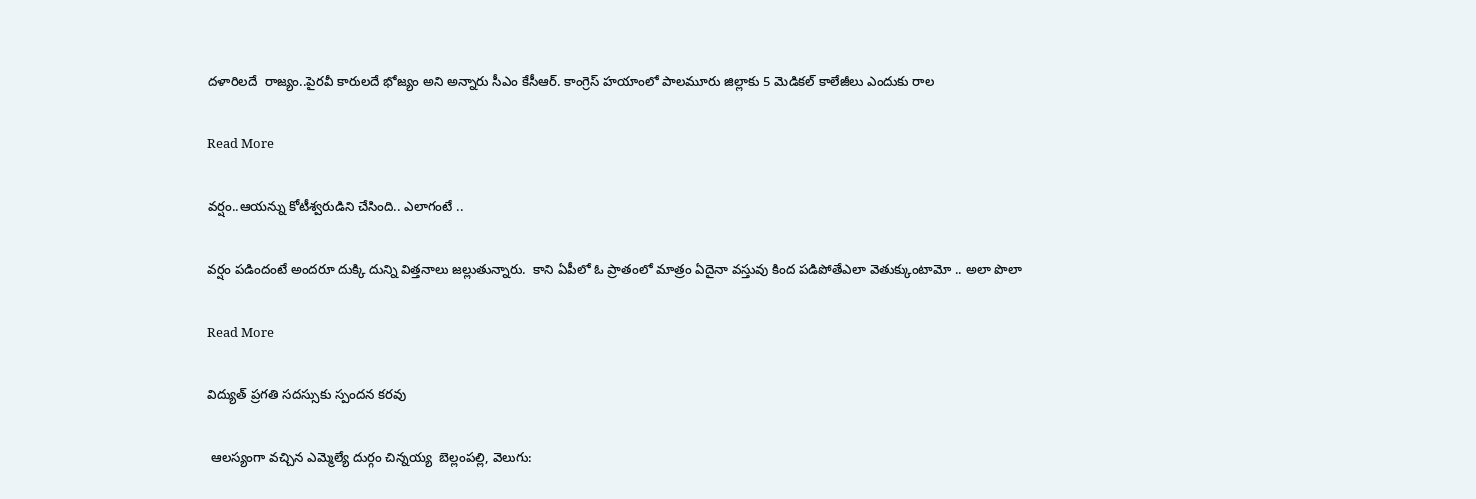దళారిలదే  రాజ్యం..పైరవీ కారులదే భోజ్యం అని అన్నారు సీఎం కేసీఆర్. కాంగ్రెస్ హయాంలో పాలమూరు జిల్లాకు 5 మెడికల్ కాలేజీలు ఎందుకు రాల

Read More

వర్షం..ఆయన్ను కోటీశ్వరుడిని చేసింది.. ఎలాగంటే ..

వర్షం పడిందంటే అందరూ దుక్కి దున్ని విత్తనాలు జల్లుతున్నారు.  కాని ఏపీలో ఓ ప్రాతంలో మాత్రం ఏదైనా వస్తువు కింద పడిపోతేఎలా వెతుక్కుంటామో .. అలా పొలా

Read More

విద్యుత్ ప్రగతి సదస్సుకు స్పందన కరవు

 ఆలస్యంగా వచ్చిన ఎమ్మెల్యే దుర్గం చిన్నయ్య  బెల్లంపల్లి, వెలుగు: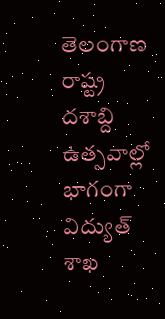తెలంగాణ రాష్ట్ర దశాబ్ది ఉత్సవాల్లో భాగంగా విద్యుత్ శాఖ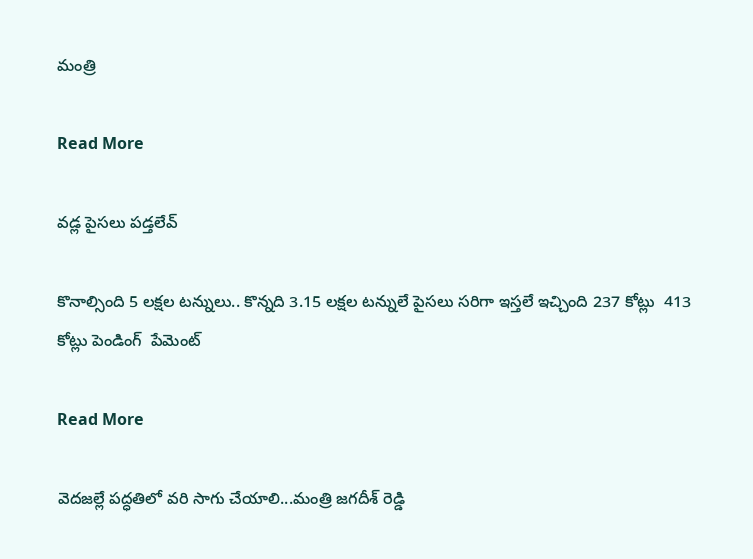మంత్రి

Read More

వడ్ల పైసలు పడ్తలేవ్

కొనాల్సింది 5 లక్షల టన్నులు.. కొన్నది 3.15 లక్షల టన్నులే పైసలు సరిగా ఇస్తలే ఇచ్చింది 237 కోట్లు  413 కోట్లు పెండింగ్  పేమెంట్

Read More

వెదజల్లే పద్ధతిలో వరి సాగు చేయాలి...మంత్రి జగదీశ్ రెడ్డి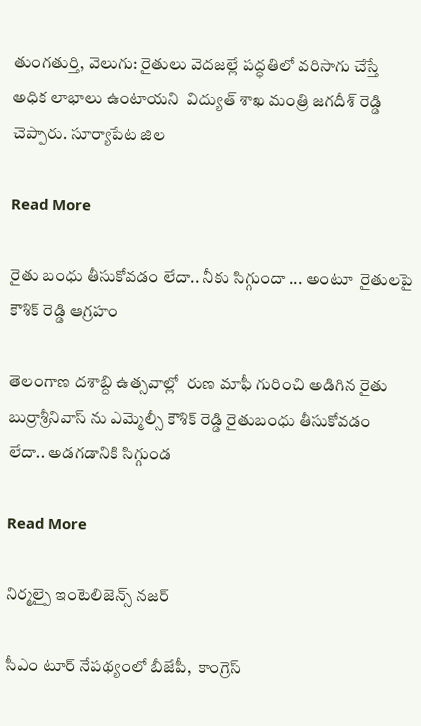తుంగతుర్తి, వెలుగు: రైతులు వెదజల్లే పద్ధతిలో వరిసాగు చేస్తే అధిక లాభాలు ఉంటాయని  విద్యుత్ శాఖ మంత్రి జగదీశ్ రెడ్డి  చెప్పారు. సూర్యాపేట జిల

Read More

రైతు బంధు తీసుకోవడం లేదా.. నీకు సిగ్గుందా ... అంటూ  రైతులపై  కౌశిక్ రెడ్డి ఆగ్రహం

తెలంగాణ దశాబ్ది ఉత్సవాల్లో  రుణ మాఫీ గురించి అడిగిన రైతు బుర్రాశ్రీనివాస్ ను ఎమ్మెల్సీ కౌశిక్ రెడ్డి రైతుబంధు తీసుకోవడం లేదా.. అడగడానికి సిగ్గుండ

Read More

నిర్మల్పై ఇంటెలిజెన్స్ నజర్

సీఎం టూర్ నేపథ్యంలో బీజేపీ,  కాంగ్రెస్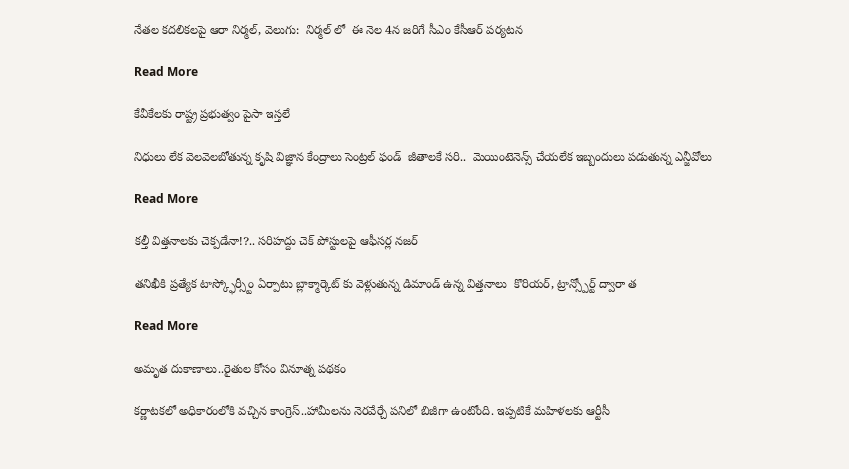నేతల కదలికలపై ఆరా నిర్మల్, వెలుగు:  నిర్మల్ లో  ఈ నెల 4న జరిగే సీఎం కేసీఆర్ పర్యటన

Read More

కేవీకేలకు రాష్ట్ర ప్రభుత్వం పైసా ఇస్తలే

నిధులు లేక వెలవెలబోతున్న కృషి విజ్ఞాన కేంద్రాలు సెంట్రల్ ఫండ్  జీతాలకే సరి..  మెయింటెనెన్స్ చేయలేక ఇబ్బందులు పడుతున్న ఎన్జీవోలు

Read More

కల్తీ విత్తనాలకు చెక్పడేనా!?.. సరిహద్దు చెక్ పోస్టులపై ఆఫీసర్ల నజర్

తనిఖీకి ప్రత్యేక టాస్క్ఫోర్స్టీం ఏర్పాటు బ్లాక్మార్కెట్ కు వెళ్లుతున్న డిమాండ్ ఉన్న విత్తనాలు  కొరియర్, ట్రాన్స్పోర్ట్ ద్వారా త

Read More

అమృత దుకాణాలు..రైతుల కోసం వినూత్న పథకం

కర్ణాటకలో అధికారంలోకి వచ్చిన కాంగ్రెస్..హామీలను నెరవేర్చే పనిలో బిజీగా ఉంటోంది. ఇప్పటికే మహిళలకు ఆర్టీసీ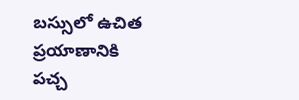బస్సులో ఉచిత  ప్రయాణానికి పచ్చ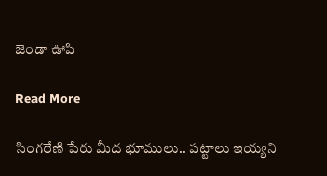జెండా ఊపి

Read More

సింగరేణి పేరు మీద భూములు.. పట్టాలు ఇయ్యని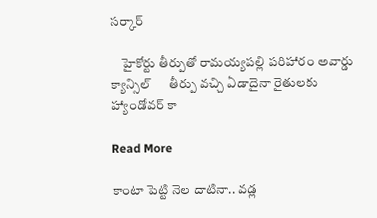సర్కార్

    హైకోర్టు తీర్పుతో రామయ్యపల్లి పరిహారం అవార్డు క్యాన్సిల్      తీర్పు వచ్చి ఏడాదైనా రైతులకు హ్యాండోవర్ కా

Read More

కాంటా పెట్టి నెల దాటినా.. వడ్ల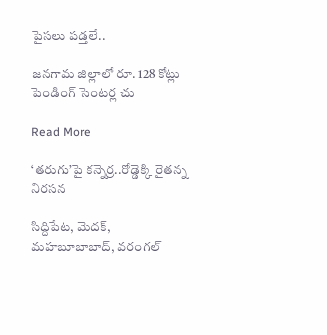పైసలు పడ్తలే..

జనగామ జిల్లాలో రూ. 128 కోట్లు పెండింగ్‌‌‌‌‌‌‌‌‌‌‌‌‌‌‌‌ సెంటర్ల చు

Read More

‘తరుగు’పై కన్నెర్ర..రోడ్డెక్కి రైతన్న నిరసన

సిద్దిపేట, మెదక్, మహబూబాబాద్, వరంగల్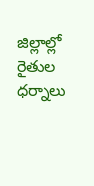జిల్లాల్లో రైతుల ధర్నాలు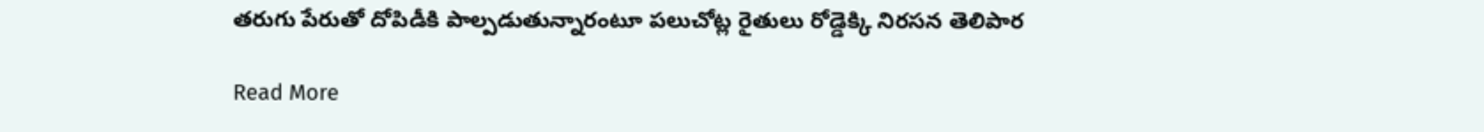తరుగు పేరుతో దోపిడీకి పాల్పడుతున్నారంటూ పలుచోట్ల రైతులు రోడ్డెక్కి నిరసన తెలిపార

Read More